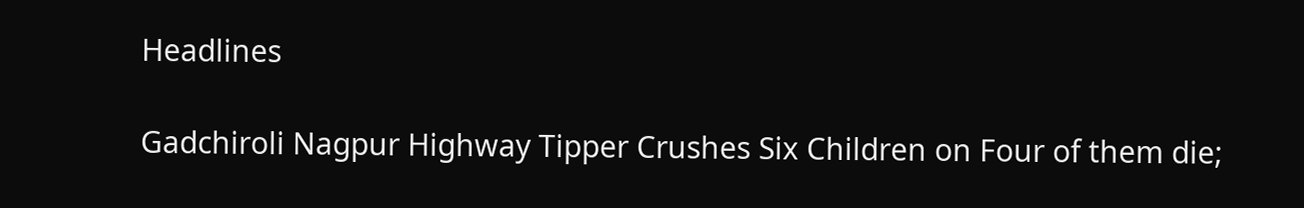Headlines

Gadchiroli Nagpur Highway Tipper Crushes Six Children on Four of them die;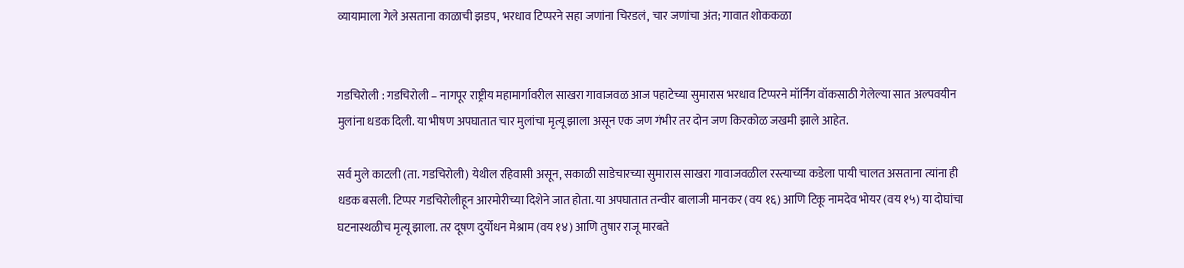व्यायामाला गेले असताना काळाची झडप, भरधाव टिप्परने सहा जणांना चिरडलं, चार जणांचा अंत; गावात शोककळा


गडचिरोली : गडचिरोली – नागपूर राष्ट्रीय महामार्गावरील साखरा गावाजवळ आज पहाटेच्या सुमारास भरधाव टिप्परने मॉर्निंग वॉकसाठी गेलेल्या सात अल्पवयीन मुलांना धडक दिली. या भीषण अपघातात चार मुलांचा मृत्यू झाला असून एक जण गंभीर तर दोन जण किरकोळ जखमी झाले आहेत.

सर्व मुले काटली (ता. गडचिरोली) येथील रहिवासी असून, सकाळी साडेचारच्या सुमारास साखरा गावाजवळील रस्त्याच्या कडेला पायी चालत असताना त्यांना ही धडक बसली. टिप्पर गडचिरोलीहून आरमोरीच्या दिशेने जात होता. या अपघातात तन्वीर बालाजी मानकर (वय १६) आणि टिकू नामदेव भोयर (वय १५) या दोघांचा घटनास्थळीच मृत्यू झाला. तर दूषण दुर्योधन मेश्राम (वय १४) आणि तुषार राजू मारबते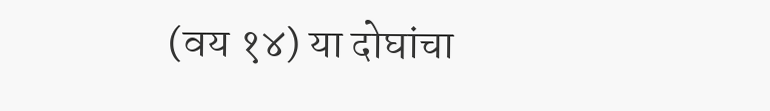(वय १४) या दोघांचा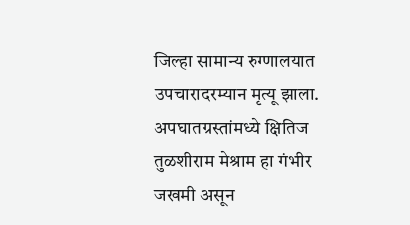जिल्हा सामान्य रुग्णालयात उपचारादरम्यान मृत्यू झाला. अपघातग्रस्तांमध्ये क्षितिज तुळशीराम मेश्राम हा गंभीर जखमी असून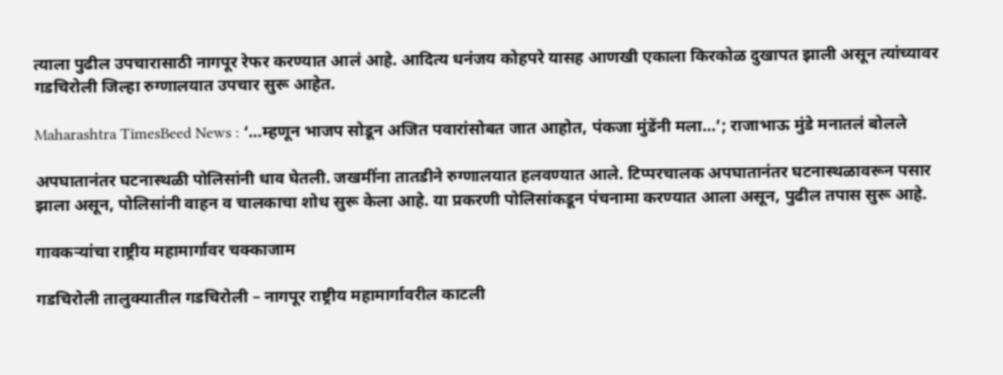त्याला पुढील उपचारासाठी नागपूर रेफर करण्यात आलं आहे. आदित्य धनंजय कोहपरे यासह आणखी एकाला किरकोळ दुखापत झाली असून त्यांच्यावर गडचिरोली जिल्हा रुग्णालयात उपचार सुरू आहेत.

Maharashtra TimesBeed News : ‘…म्हणून भाजप सोडून अजित पवारांसोबत जात आहोत, पंकजा मुंडेंनी मला…’; राजाभाऊ मुंडे मनातलं बोलले

अपघातानंतर घटनास्थळी पोलिसांनी धाव घेतली. जखमींना तातडीने रुग्णालयात हलवण्यात आले. टिप्परचालक अपघातानंतर घटनास्थळावरून पसार झाला असून, पोलिसांनी वाहन व चालकाचा शोध सुरू केला आहे. या प्रकरणी पोलिसांकडून पंचनामा करण्यात आला असून, पुढील तपास सुरू आहे.

गावकऱ्यांचा राष्ट्रीय महामार्गावर चक्काजाम

गडचिरोली तालुक्यातील गडचिरोली – नागपूर राष्ट्रीय महामार्गावरील काटली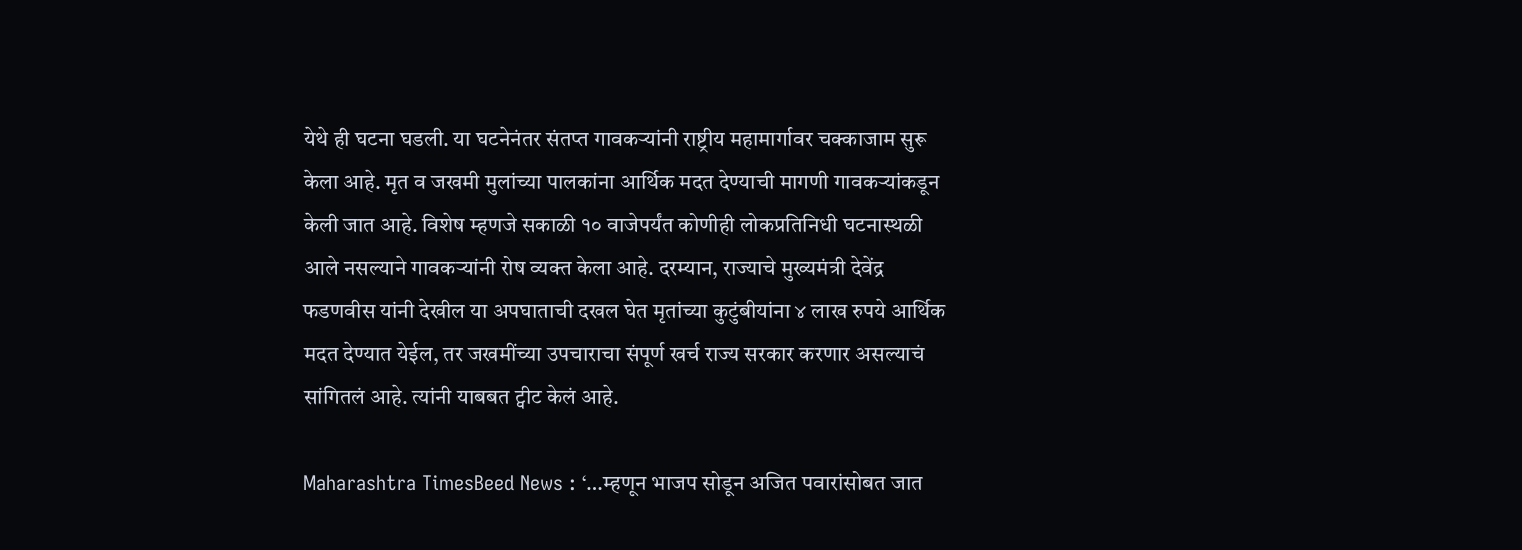येथे ही घटना घडली. या घटनेनंतर संतप्त गावकऱ्यांनी राष्ट्रीय महामार्गावर चक्काजाम सुरू केला आहे. मृत व जखमी मुलांच्या पालकांना आर्थिक मदत देण्याची मागणी गावकऱ्यांकडून केली जात आहे. विशेष म्हणजे सकाळी १० वाजेपर्यंत कोणीही लोकप्रतिनिधी घटनास्थळी आले नसल्याने गावकऱ्यांनी रोष व्यक्त केला आहे. दरम्यान, राज्याचे मुख्यमंत्री देवेंद्र फडणवीस यांनी देखील या अपघाताची दखल घेत मृतांच्या कुटुंबीयांना ४ लाख रुपये आर्थिक मदत देण्यात येईल, तर जखमींच्या उपचाराचा संपूर्ण खर्च राज्य सरकार करणार असल्याचं सांगितलं आहे. त्यांनी याबबत ट्वीट केलं आहे.

Maharashtra TimesBeed News : ‘…म्हणून भाजप सोडून अजित पवारांसोबत जात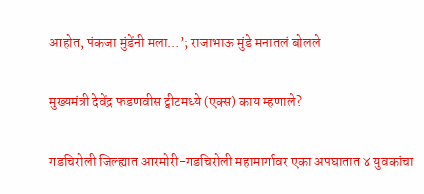आहोत, पंकजा मुंडेंनी मला…’; राजाभाऊ मुंडे मनातलं बोलले

मुख्यमंत्री देवेंद्र फडणवीस ट्वीटमध्ये (एक्स) काय म्हणाले?

गडचिरोली जिल्ह्यात आरमोरी-गडचिरोली महामार्गावर एका अपघातात ४ युवकांचा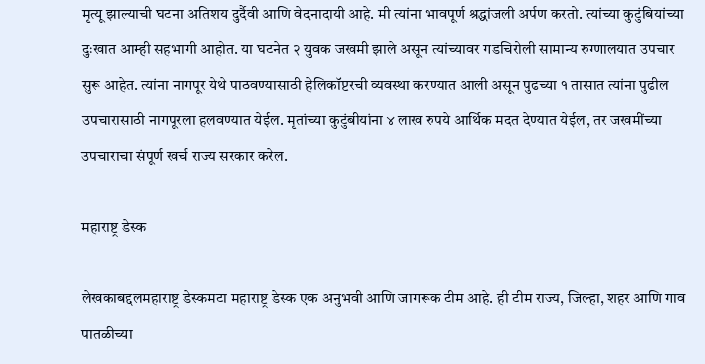मृत्यू झाल्याची घटना अतिशय दुर्दैवी आणि वेदनादायी आहे. मी त्यांना भावपूर्ण श्रद्धांजली अर्पण करतो. त्यांच्या कुटुंबियांच्या दुःखात आम्ही सहभागी आहोत. या घटनेत २ युवक जखमी झाले असून त्यांच्यावर गडचिरोली सामान्य रुग्णालयात उपचार सुरू आहेत. त्यांना नागपूर येथे पाठवण्यासाठी हेलिकॉप्टरची व्यवस्था करण्यात आली असून पुढच्या १ तासात त्यांना पुढील उपचारासाठी नागपूरला हलवण्यात येईल. मृतांच्या कुटुंबीयांना ४ लाख रुपये आर्थिक मदत देण्यात येईल, तर जखमींच्या उपचाराचा संपूर्ण खर्च राज्य सरकार करेल.

महाराष्ट्र डेस्क

लेखकाबद्दलमहाराष्ट्र डेस्कमटा महाराष्ट्र डेस्क एक अनुभवी आणि जागरूक टीम आहे. ही टीम राज्य, जिल्हा, शहर आणि गाव पातळीच्या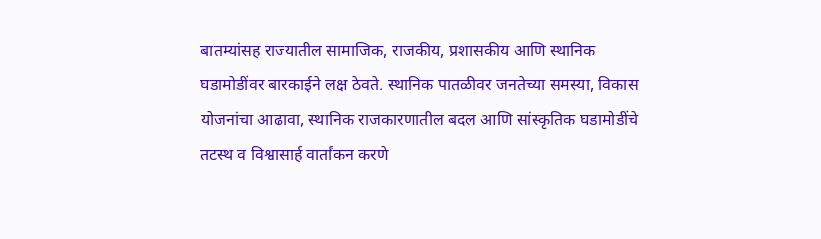बातम्यांसह राज्यातील सामाजिक, राजकीय, प्रशासकीय आणि स्थानिक घडामोडींवर बारकाईने लक्ष ठेवते. स्थानिक पातळीवर जनतेच्या समस्या, विकास योजनांचा आढावा, स्थानिक राजकारणातील बदल आणि सांस्कृतिक घडामोडींचे तटस्थ व विश्वासार्ह वार्तांकन करणे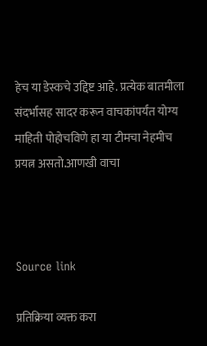हेच या डेस्कचे उद्दिष्ट आहे. प्रत्येक बातमीला संदर्भासह सादर करून वाचकांपर्यंत योग्य माहिती पोहोचविणे हा या टीमचा नेहमीच प्रयत्न असतो.आणखी वाचा



Source link

प्रतिक्रिया व्यक्त करा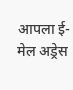आपला ई-मेल अड्रेस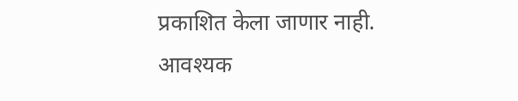प्रकाशित केला जाणार नाही. आवश्यक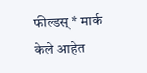फील्डस् * मार्क केले आहेत